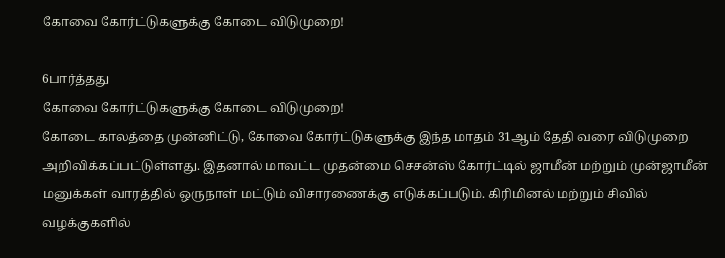கோவை கோர்ட்டுகளுக்கு கோடை விடுமுறை!

6பார்த்தது
கோவை கோர்ட்டுகளுக்கு கோடை விடுமுறை!
கோடை காலத்தை முன்னிட்டு, கோவை கோர்ட்டுகளுக்கு இந்த மாதம் 31ஆம் தேதி வரை விடுமுறை அறிவிக்கப்பட்டுள்ளது. இதனால் மாவட்ட முதன்மை செசன்ஸ் கோர்ட்டில் ஜாமீன் மற்றும் முன்ஜாமீன் மனுக்கள் வாரத்தில் ஒருநாள் மட்டும் விசாரணைக்கு எடுக்கப்படும். கிரிமினல் மற்றும் சிவில் வழக்குகளில்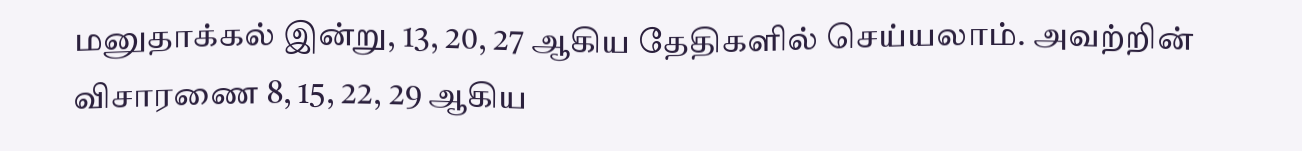மனுதாக்கல் இன்று, 13, 20, 27 ஆகிய தேதிகளில் செய்யலாம். அவற்றின் விசாரணை 8, 15, 22, 29 ஆகிய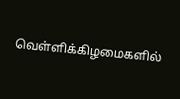வெள்ளிக்கிழமைகளில்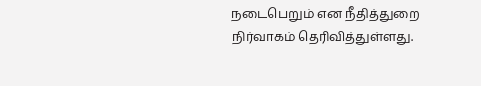நடைபெறும் என நீதித்துறை நிர்வாகம் தெரிவித்துள்ளது.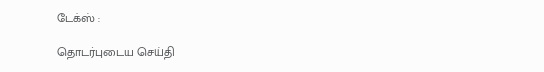டேக்ஸ் :

தொடர்புடைய செய்தி